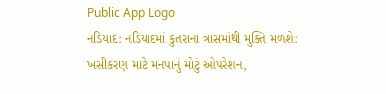Public App Logo
નડિયાદ: નડિયાદમાં કુતરાના ત્રાસમાંથી મુક્તિ મળશે: ખસીકરણ માટે મનપાનું મોટું ઓપરેશન,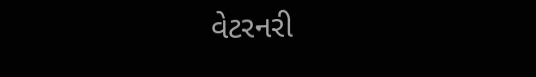વેટરનરી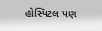હોસ્પિટલ પણ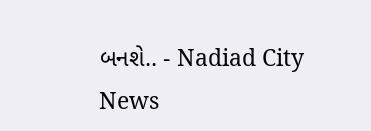બનશે.. - Nadiad City News